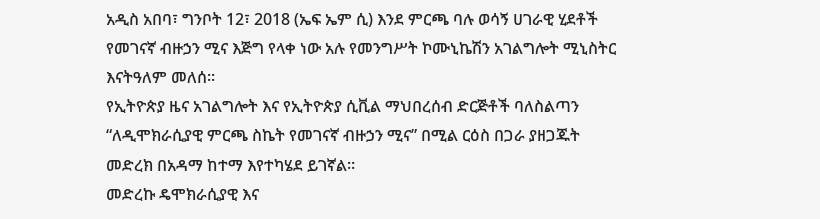አዲስ አበባ፣ ግንቦት 12፣ 2018 (ኤፍ ኤም ሲ) እንደ ምርጫ ባሉ ወሳኝ ሀገራዊ ሂደቶች የመገናኛ ብዙኃን ሚና እጅግ የላቀ ነው አሉ የመንግሥት ኮሙኒኬሽን አገልግሎት ሚኒስትር እናትዓለም መለሰ።
የኢትዮጵያ ዜና አገልግሎት እና የኢትዮጵያ ሲቪል ማህበረሰብ ድርጅቶች ባለስልጣን “ለዲሞክራሲያዊ ምርጫ ስኬት የመገናኛ ብዙኃን ሚና” በሚል ርዕስ በጋራ ያዘጋጁት መድረክ በአዳማ ከተማ እየተካሄደ ይገኛል።
መድረኩ ዴሞክራሲያዊ እና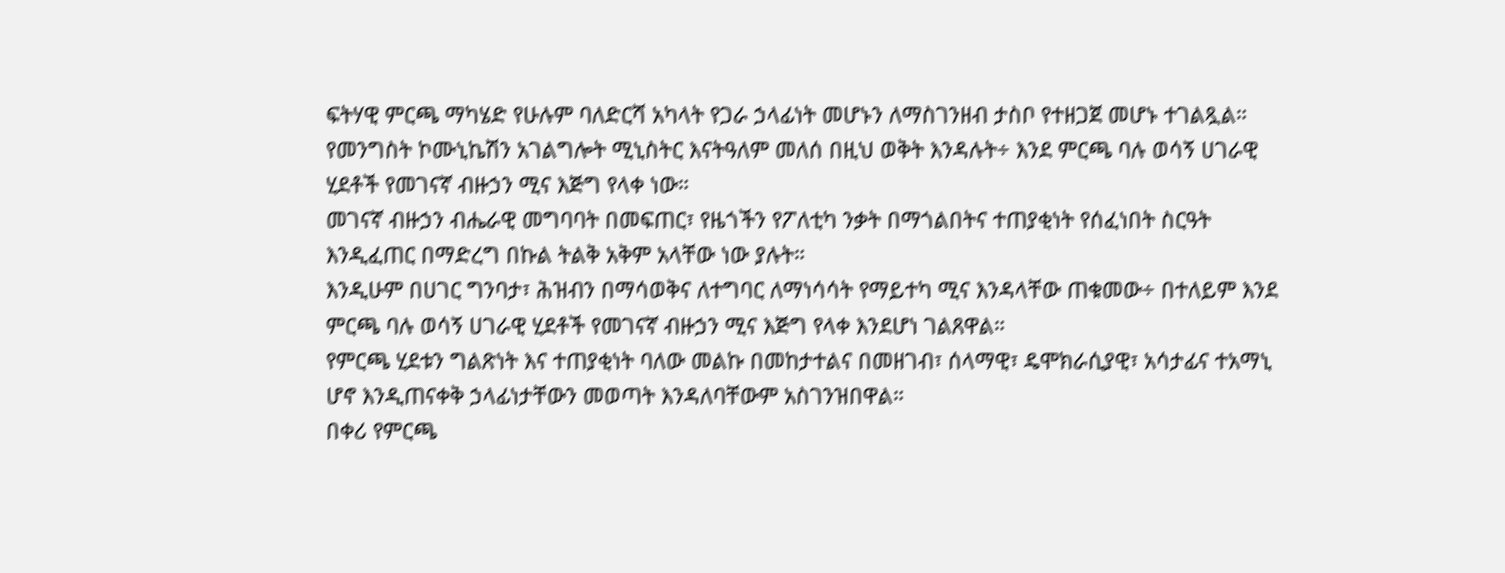ፍትሃዊ ምርጫ ማካሄድ የሁሉም ባለድርሻ አካላት የጋራ ኃላፊነት መሆኑን ለማስገንዘብ ታስቦ የተዘጋጀ መሆኑ ተገልጿል።
የመንግስት ኮሙኒኬሽን አገልግሎት ሚኒስትር እናትዓለም መለሰ በዚህ ወቅት እንዳሉት÷ እንደ ምርጫ ባሉ ወሳኝ ሀገራዊ ሂደቶች የመገናኛ ብዙኃን ሚና እጅግ የላቀ ነው።
መገናኛ ብዙኃን ብሔራዊ መግባባት በመፍጠር፣ የዜጎችን የፖለቲካ ንቃት በማጎልበትና ተጠያቂነት የሰፈነበት ስርዓት እንዲፈጠር በማድረግ በኩል ትልቅ አቅም አላቸው ነው ያሉት።
እንዲሁም በሀገር ግንባታ፣ ሕዝብን በማሳወቅና ለተግባር ለማነሳሳት የማይተካ ሚና እንዳላቸው ጠቁመው÷ በተለይም እንደ ምርጫ ባሉ ወሳኝ ሀገራዊ ሂደቶች የመገናኛ ብዙኃን ሚና እጅግ የላቀ እንደሆነ ገልጸዋል።
የምርጫ ሂደቱን ግልጽነት እና ተጠያቂነት ባለው መልኩ በመከታተልና በመዘገብ፣ ሰላማዊ፣ ዴሞክራሲያዊ፣ አሳታፊና ተአማኒ ሆኖ እንዲጠናቀቅ ኃላፊነታቸውን መወጣት እንዳለባቸውም አስገንዝበዋል።
በቀሪ የምርጫ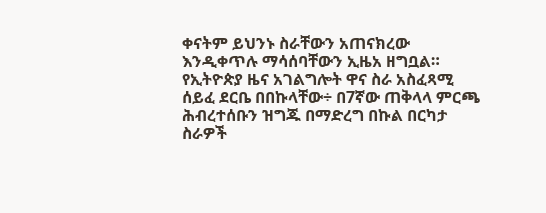ቀናትም ይህንኑ ስራቸውን አጠናክረው እንዲቀጥሉ ማሳሰባቸውን ኢዜአ ዘግቧል።
የኢትዮጵያ ዜና አገልግሎት ዋና ስራ አስፈጻሚ ሰይፈ ደርቤ በበኩላቸው÷ በ7ኛው ጠቅላላ ምርጫ ሕብረተሰቡን ዝግጁ በማድረግ በኩል በርካታ ስራዎች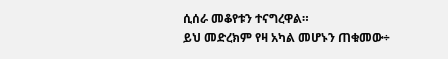ሲሰራ መቆየቱን ተናግረዋል።
ይህ መድረክም የዛ አካል መሆኑን ጠቁመው÷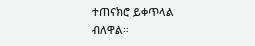ተጠናክሮ ይቀጥላል ብለዋል።